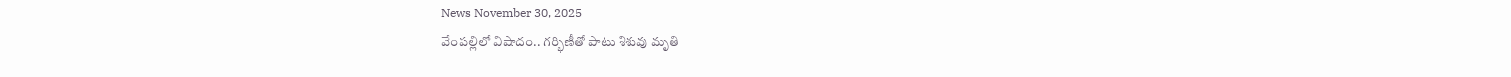News November 30, 2025
వేంపల్లిలో విషాదం.. గర్భిణీతో పాటు శిశువు మృతి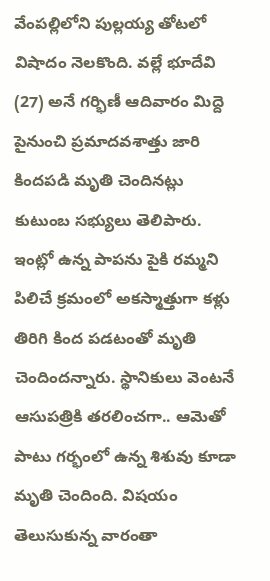వేంపల్లిలోని పుల్లయ్య తోటలో విషాదం నెలకొంది. వల్లే భూదేవి (27) అనే గర్భిణీ ఆదివారం మిద్దె పైనుంచి ప్రమాదవశాత్తు జారి కిందపడి మృతి చెందినట్లు కుటుంబ సభ్యులు తెలిపారు. ఇంట్లో ఉన్న పాపను పైకి రమ్మని పిలిచే క్రమంలో అకస్మాత్తుగా కళ్లు తిరిగి కింద పడటంతో మృతి చెందిందన్నారు. స్థానికులు వెంటనే ఆసుపత్రికి తరలించగా.. ఆమెతో పాటు గర్భంలో ఉన్న శిశువు కూడా మృతి చెందింది. విషయం తెలుసుకున్న వారంతా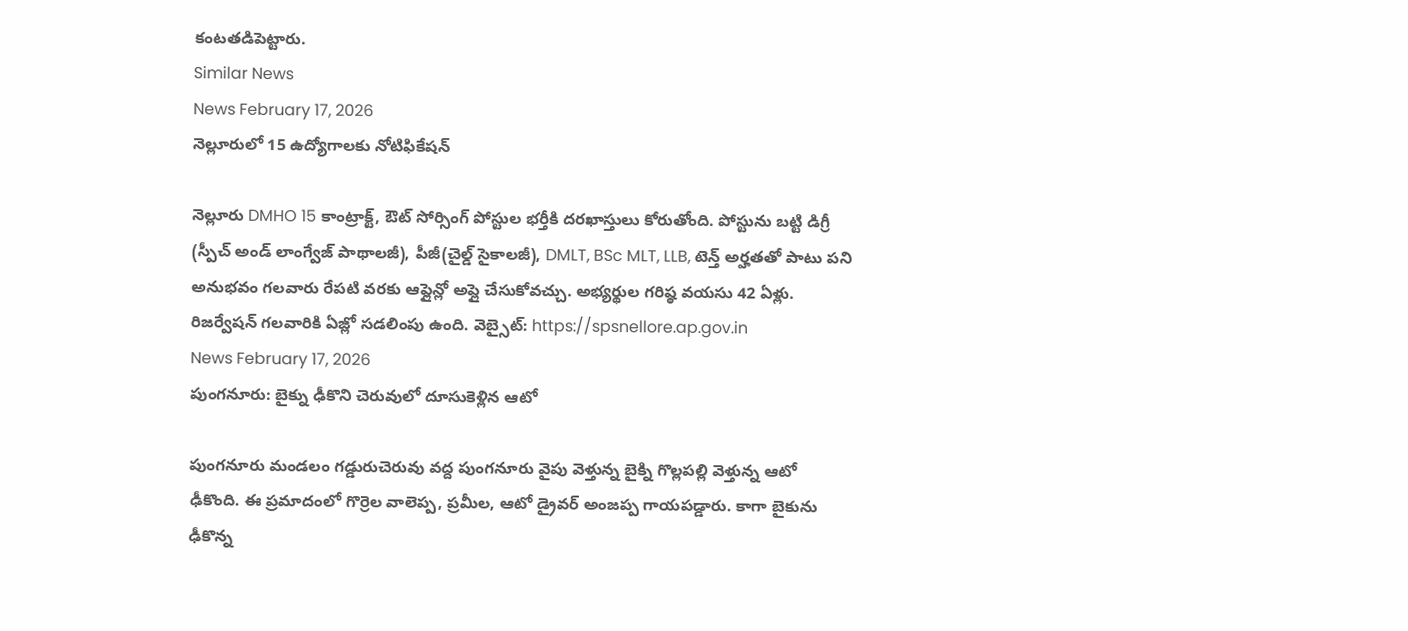కంటతడిపెట్టారు.
Similar News
News February 17, 2026
నెల్లూరులో 15 ఉద్యోగాలకు నోటిఫికేషన్

నెల్లూరు DMHO 15 కాంట్రాక్ట్, ఔట్ సోర్సింగ్ పోస్టుల భర్తీకి దరఖాస్తులు కోరుతోంది. పోస్టును బట్టి డిగ్రీ (స్పీచ్ అండ్ లాంగ్వేజ్ పాథాలజీ), పీజీ(చైల్డ్ సైకాలజీ), DMLT, BSc MLT, LLB, టెన్త్ అర్హతతో పాటు పని అనుభవం గలవారు రేపటి వరకు ఆఫ్లైన్లో అప్లై చేసుకోవచ్చు. అభ్యర్థుల గరిష్ఠ వయసు 42 ఏళ్లు. రిజర్వేషన్ గలవారికి ఏజ్లో సడలింపు ఉంది. వెబ్సైట్: https://spsnellore.ap.gov.in
News February 17, 2026
పుంగనూరు: బైక్ను ఢీకొని చెరువులో దూసుకెళ్లిన ఆటో

పుంగనూరు మండలం గడ్డురుచెరువు వద్ద పుంగనూరు వైపు వెళ్తున్న బైక్ని గొల్లపల్లి వెళ్తున్న ఆటో ఢీకొంది. ఈ ప్రమాదంలో గొర్రెల వాలెప్ప, ప్రమీల, ఆటో డ్రైవర్ అంజప్ప గాయపడ్డారు. కాగా బైకును ఢీకొన్న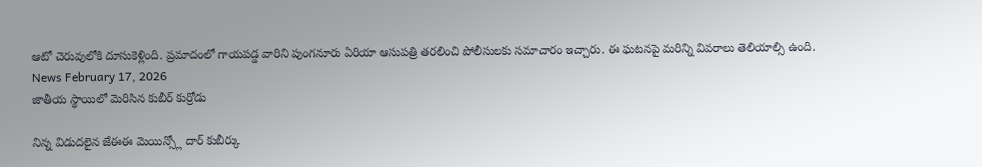ఆటో చెరువులోకి దూసుకెళ్లింది. ప్రమాదంలో గాయపడ్డ వారిని పుంగనూరు ఏరియా ఆసుపత్రి తరలించి పోలీసులకు సమాచారం ఇచ్చారు. ఈ ఘటనపై మరిన్ని వివరాలు తెలియాల్సి ఉంది.
News February 17, 2026
జాతీయ స్థాయిలో మెరిసిన కుబీర్ కుర్రోడు

నిన్న విడుదలైన జేఈఈ మెయిన్స్లో దార్ కుబీర్కు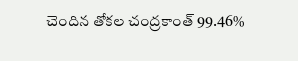చెందిన తోకల చంద్రకాంత్ 99.46%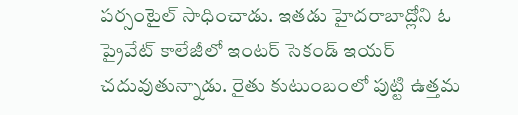పర్సంటైల్ సాధించాడు. ఇతడు హైదరాబాద్లోని ఓ ప్రైవేట్ కాలేజీలో ఇంటర్ సెకండ్ ఇయర్ చదువుతున్నాడు. రైతు కుటుంబంలో పుట్టి ఉత్తమ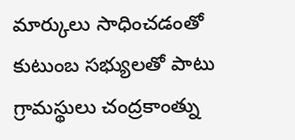మార్కులు సాధించడంతో కుటుంబ సభ్యులతో పాటు గ్రామస్థులు చంద్రకాంత్ను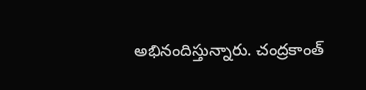అభినందిస్తున్నారు. చంద్రకాంత్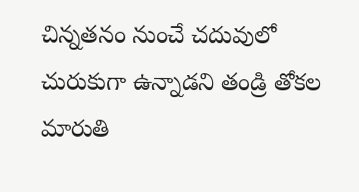చిన్నతనం నుంచే చదువులో చురుకుగా ఉన్నాడని తండ్రి తోకల మారుతి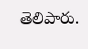తెలిపారు.